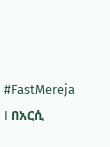#FastMereja I በአርሲ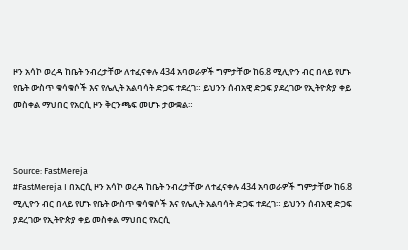ዞን አሳኮ ወረዳ ከቤት ንብረታቸው ለተፈናቀሉ 434 አባወራዎች ግምታቸው ከ6.8 ሚሊዮን ብር በላይ የሆኑ የቤት ውስጥ ቁሳቁሶች እና የሌሊት አልባሳት ድጋፍ ተደረገ። ይህንን ሰብአዊ ድጋፍ ያደረገው የኢትዮጵያ ቀይ መስቀል ማህበር የአርሲ ዞን ቅርንጫፍ መሆኑ ታውቋል።



Source: FastMereja
#FastMereja I በአርሲ ዞን አሳኮ ወረዳ ከቤት ንብረታቸው ለተፈናቀሉ 434 አባወራዎች ግምታቸው ከ6.8 ሚሊዮን ብር በላይ የሆኑ የቤት ውስጥ ቁሳቁሶች እና የሌሊት አልባሳት ድጋፍ ተደረገ። ይህንን ሰብአዊ ድጋፍ ያደረገው የኢትዮጵያ ቀይ መስቀል ማህበር የአርሲ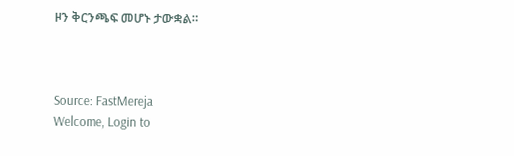ዞን ቅርንጫፍ መሆኑ ታውቋል።



Source: FastMereja
Welcome, Login to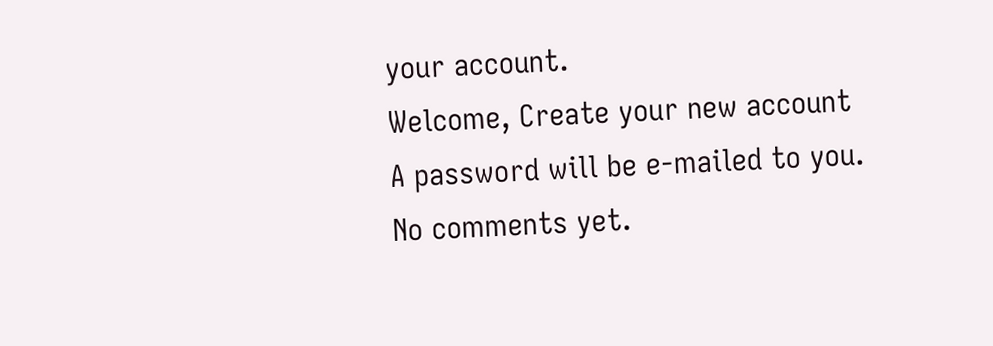your account.
Welcome, Create your new account
A password will be e-mailed to you.
No comments yet.